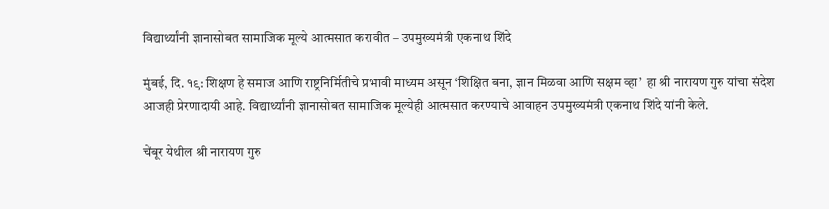विद्यार्थ्यांनी ज्ञानासोबत सामाजिक मूल्ये आत्मसात करावीत – उपमुख्यमंत्री एकनाथ शिंदे

मुंबई, दि. १९: शिक्षण हे समाज आणि राष्ट्रनिर्मितीचे प्रभावी माध्यम असून ‘शिक्षित बना, ज्ञान मिळवा आणि सक्षम व्हा’  हा श्री नारायण गुरु यांचा संदेश आजही प्रेरणादायी आहे. विद्यार्थ्यांनी ज्ञानासोबत सामाजिक मूल्येही आत्मसात करण्याचे आवाहन उपमुख्यमंत्री एकनाथ शिंदे यांनी केले.

चेंबूर येथील श्री नारायण गुरु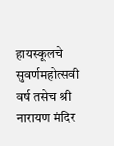हायस्कूलचे सुवर्णमहोत्सवी वर्ष तसेच श्री नारायण मंदिर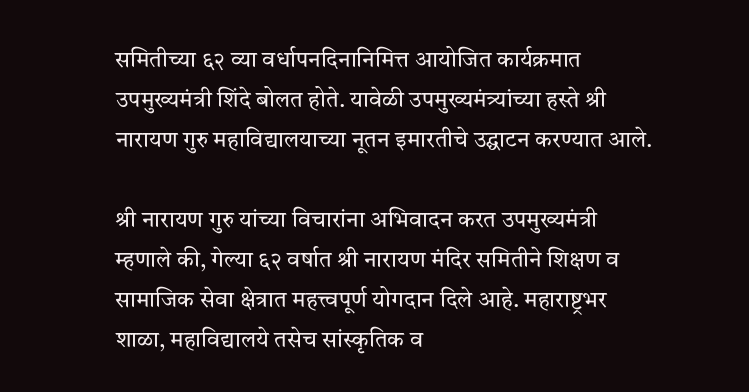समितीच्या ६२ व्या वर्धापनदिनानिमित्त आयोजित कार्यक्रमात उपमुख्यमंत्री शिंदे बोलत होते. यावेळी उपमुख्यमंत्र्यांच्या हस्ते श्री नारायण गुरु महाविद्यालयाच्या नूतन इमारतीचे उद्घाटन करण्यात आले.

श्री नारायण गुरु यांच्या विचारांना अभिवादन करत उपमुख्यमंत्री म्हणाले की, गेल्या ६२ वर्षात श्री नारायण मंदिर समितीने शिक्षण व सामाजिक सेवा क्षेत्रात महत्त्वपूर्ण योगदान दिले आहे. महाराष्ट्रभर शाळा, महाविद्यालये तसेच सांस्कृतिक व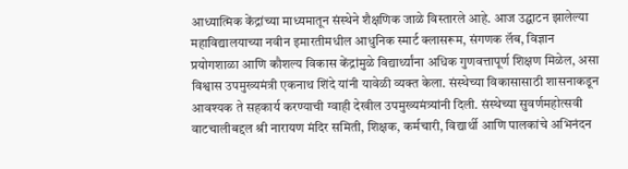आध्यात्मिक केंद्रांच्या माध्यमातून संस्थेने शैक्षणिक जाळे विस्तारले आहे. आज उद्घाटन झालेल्या महाविद्यालयाच्या नवीन इमारतीमधील आधुनिक स्मार्ट क्लासरूम, संगणक लॅब, विज्ञान प्रयोगशाळा आणि कौशल्य विकास केंद्रांमुळे विद्यार्थ्यांना अधिक गुणवत्तापूर्ण शिक्षण मिळेल, असा विश्वास उपमुख्यमंत्री एकनाथ शिंदे यांनी यावेळी व्यक्त केला. संस्थेच्या विकासासाठी शासनाकडून आवश्यक ते सहकार्य करण्याची ग्वाही देखील उपमुख्यमंत्र्यांनी दिली. संस्थेच्या सुवर्णमहोत्सवी वाटचालीबद्दल श्री नारायण मंदिर समिती, शिक्षक, कर्मचारी, विद्यार्थी आणि पालकांचे अभिनंदन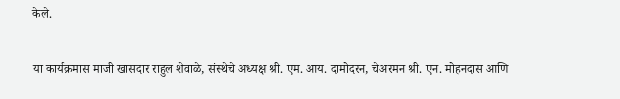केले.

या कार्यक्रमास माजी खासदार राहुल शेवाळे, संस्थेचे अध्यक्ष श्री. एम. आय. दामोदरन, चेअरमन श्री. एन. मोहनदास आणि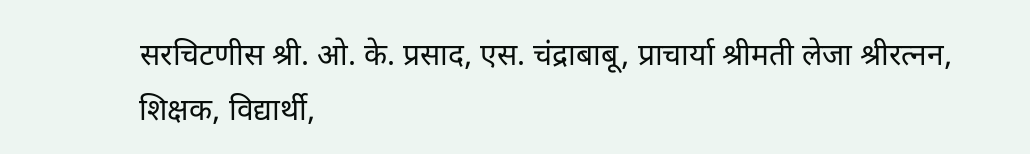सरचिटणीस श्री. ओ. के. प्रसाद, एस. चंद्राबाबू, प्राचार्या श्रीमती लेजा श्रीरत्नन, शिक्षक, विद्यार्थी,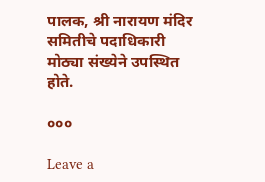पालक, श्री नारायण मंदिर समितीचे पदाधिकारी मोठ्या संख्येने उपस्थित होते.

०००

Leave a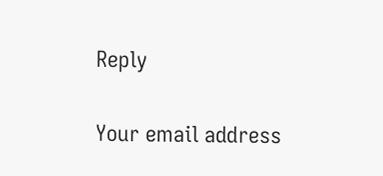Reply

Your email address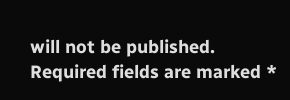will not be published. Required fields are marked *